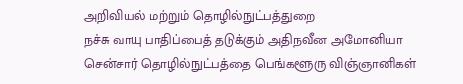அறிவியல் மற்றும் தொழில்நுட்பத்துறை
நச்சு வாயு பாதிப்பைத் தடுக்கும் அதிநவீன அமோனியா சென்சார் தொழில்நுட்பத்தை பெங்களூரு விஞ்ஞானிகள்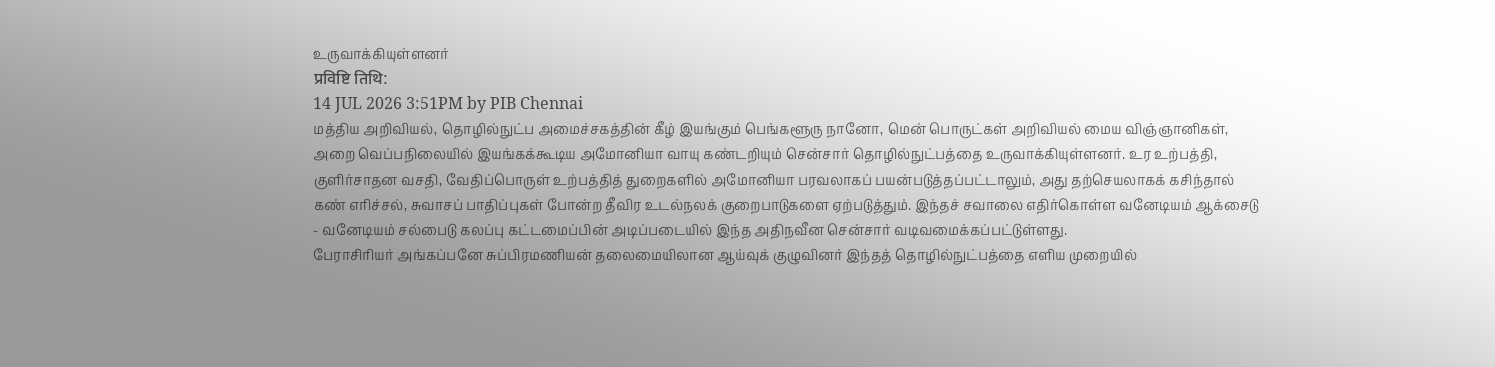உருவாக்கியுள்ளனர்
प्रविष्टि तिथि:
14 JUL 2026 3:51PM by PIB Chennai
மத்திய அறிவியல், தொழில்நுட்ப அமைச்சகத்தின் கீழ் இயங்கும் பெங்களூரு நானோ, மென் பொருட்கள் அறிவியல் மைய விஞ்ஞானிகள், அறை வெப்பநிலையில் இயங்கக்கூடிய அமோனியா வாயு கண்டறியும் சென்சார் தொழில்நுட்பத்தை உருவாக்கியுள்ளனர். உர உற்பத்தி, குளிர்சாதன வசதி, வேதிப்பொருள் உற்பத்தித் துறைகளில் அமோனியா பரவலாகப் பயன்படுத்தப்பட்டாலும், அது தற்செயலாகக் கசிந்தால் கண் எரிச்சல், சுவாசப் பாதிப்புகள் போன்ற தீவிர உடல்நலக் குறைபாடுகளை ஏற்படுத்தும். இந்தச் சவாலை எதிர்கொள்ள வனேடியம் ஆக்சைடு - வனேடியம் சல்பைடு கலப்பு கட்டமைப்பின் அடிப்படையில் இந்த அதிநவீன சென்சார் வடிவமைக்கப்பட்டுள்ளது.
பேராசிரியர் அங்கப்பனே சுப்பிரமணியன் தலைமையிலான ஆய்வுக் குழுவினர் இந்தத் தொழில்நுட்பத்தை எளிய முறையில்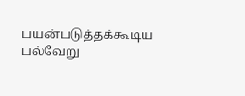பயன்படுத்தக்கூடிய பல்வேறு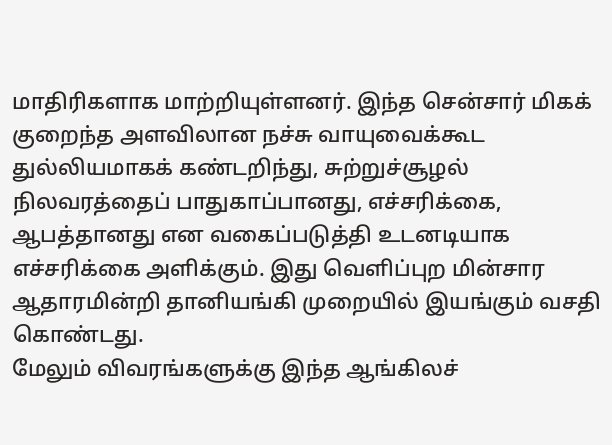மாதிரிகளாக மாற்றியுள்ளனர். இந்த சென்சார் மிகக் குறைந்த அளவிலான நச்சு வாயுவைக்கூட துல்லியமாகக் கண்டறிந்து, சுற்றுச்சூழல் நிலவரத்தைப் பாதுகாப்பானது, எச்சரிக்கை, ஆபத்தானது என வகைப்படுத்தி உடனடியாக எச்சரிக்கை அளிக்கும். இது வெளிப்புற மின்சார ஆதாரமின்றி தானியங்கி முறையில் இயங்கும் வசதி கொண்டது.
மேலும் விவரங்களுக்கு இந்த ஆங்கிலச்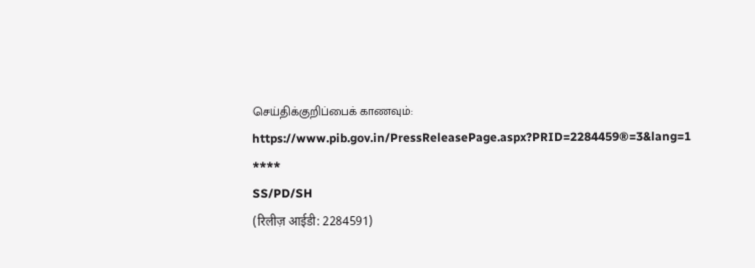செய்திக்குறிப்பைக் காணவும்: https://www.pib.gov.in/PressReleasePage.aspx?PRID=2284459®=3&lang=1
****
SS/PD/SH
(रिलीज़ आईडी: 2284591)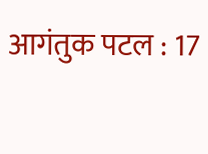आगंतुक पटल : 17